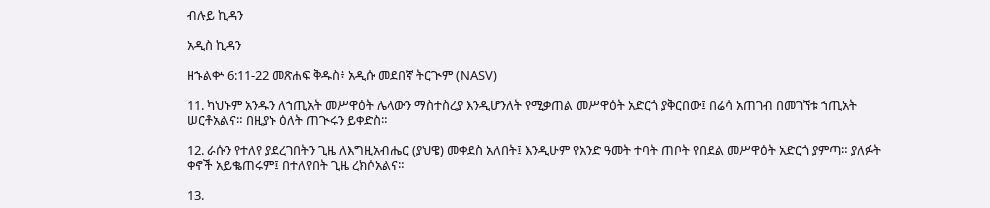ብሉይ ኪዳን

አዲስ ኪዳን

ዘኁልቍ 6:11-22 መጽሐፍ ቅዱስ፥ አዲሱ መደበኛ ትርጒም (NASV)

11. ካህኑም አንዱን ለኀጢአት መሥዋዕት ሌላውን ማስተስረያ እንዲሆንለት የሚቃጠል መሥዋዕት አድርጎ ያቅርበው፤ በሬሳ አጠገብ በመገኘቱ ኀጢአት ሠርቶአልና። በዚያኑ ዕለት ጠጒሩን ይቀድስ።

12. ራሱን የተለየ ያደረገበትን ጊዜ ለእግዚአብሔር (ያህዌ) መቀደስ አለበት፤ እንዲሁም የአንድ ዓመት ተባት ጠቦት የበደል መሥዋዕት አድርጎ ያምጣ። ያለፉት ቀኖች አይቈጠሩም፤ በተለየበት ጊዜ ረክሶአልና።

13.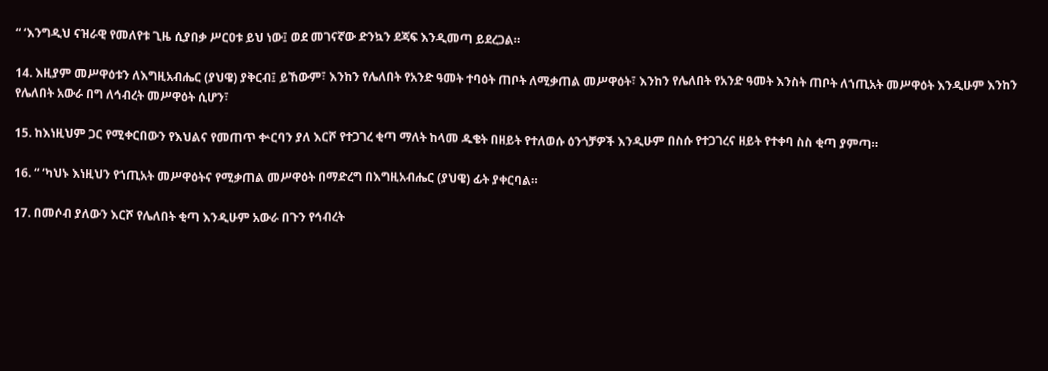“ ‘እንግዲህ ናዝራዊ የመለየቱ ጊዜ ሲያበቃ ሥርዐቱ ይህ ነው፤ ወደ መገናኛው ድንኳን ደጃፍ እንዲመጣ ይደረጋል።

14. እዚያም መሥዋዕቱን ለእግዚአብሔር (ያህዌ) ያቅርብ፤ ይኸውም፣ እንከን የሌለበት የአንድ ዓመት ተባዕት ጠቦት ለሚቃጠል መሥዋዕት፣ እንከን የሌለበት የአንድ ዓመት እንስት ጠቦት ለኀጢአት መሥዋዕት እንዲሁም እንከን የሌለበት አውራ በግ ለኅብረት መሥዋዕት ሲሆን፣

15. ከእነዚህም ጋር የሚቀርበውን የእህልና የመጠጥ ቍርባን ያለ እርሾ የተጋገረ ቂጣ ማለት ከላመ ዱቄት በዘይት የተለወሱ ዕንጎቻዎች እንዲሁም በስሱ የተጋገረና ዘይት የተቀባ ስስ ቂጣ ያምጣ።

16. “ ‘ካህኑ እነዚህን የኀጢአት መሥዋዕትና የሚቃጠል መሥዋዕት በማድረግ በእግዚአብሔር (ያህዌ) ፊት ያቀርባል።

17. በመሶብ ያለውን እርሾ የሌለበት ቂጣ እንዲሁም አውራ በጉን የኅብረት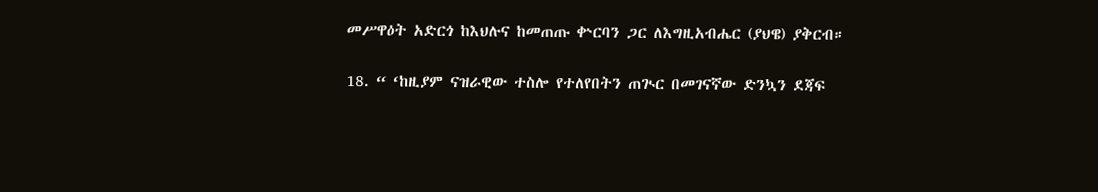መሥዋዕት አድርጎ ከእህሉና ከመጠጡ ቍርባን ጋር ለእግዚአብሔር (ያህዌ) ያቅርብ።

18. “ ‘ከዚያም ናዝራዊው ተስሎ የተለየበትን ጠጒር በመገናኛው ድንኳን ደጃፍ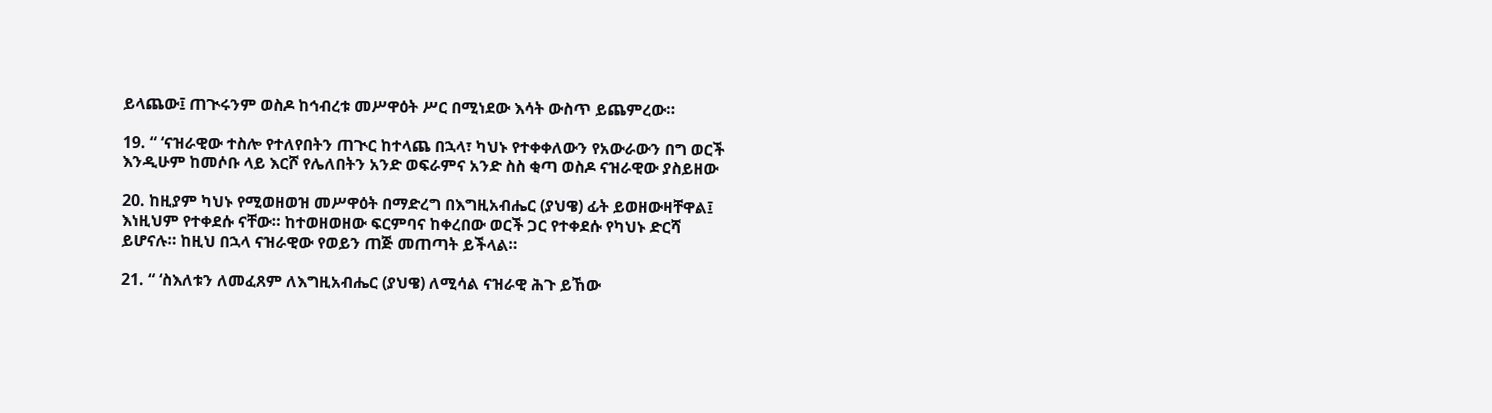ይላጨው፤ ጠጒሩንም ወስዶ ከኅብረቱ መሥዋዕት ሥር በሚነደው እሳት ውስጥ ይጨምረው።

19. “ ‘ናዝራዊው ተስሎ የተለየበትን ጠጒር ከተላጨ በኋላ፣ ካህኑ የተቀቀለውን የአውራውን በግ ወርች እንዲሁም ከመሶቡ ላይ እርሾ የሌለበትን አንድ ወፍራምና አንድ ስስ ቂጣ ወስዶ ናዝራዊው ያስይዘው

20. ከዚያም ካህኑ የሚወዘወዝ መሥዋዕት በማድረግ በእግዚአብሔር (ያህዌ) ፊት ይወዘውዛቸዋል፤ እነዚህም የተቀደሱ ናቸው። ከተወዘወዘው ፍርምባና ከቀረበው ወርች ጋር የተቀደሱ የካህኑ ድርሻ ይሆናሉ። ከዚህ በኋላ ናዝራዊው የወይን ጠጅ መጠጣት ይችላል።

21. “ ‘ስእለቱን ለመፈጸም ለእግዚአብሔር (ያህዌ) ለሚሳል ናዝራዊ ሕጉ ይኸው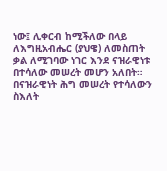ነው፤ ሊቀርብ ከሚችለው በላይ ለእግዚአብሔር (ያህዌ) ለመስጠት ቃል ለሚገባው ነገር እንደ ናዝራዊነቱ በተሳለው መሠረት መሆን አለበት። በናዝራዊነት ሕግ መሠረት የተሳለውን ስእለት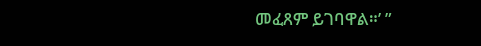መፈጸም ይገባዋል።’ ”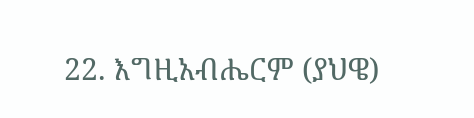22. እግዚአብሔርም (ያህዌ)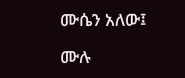ሙሴን አለው፤

ሙሉ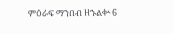ምዕራፍ ማንበብ ዘኁልቍ 6